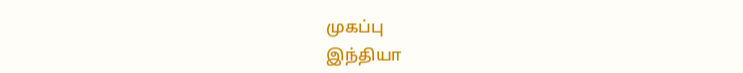முகப்பு
இந்தியா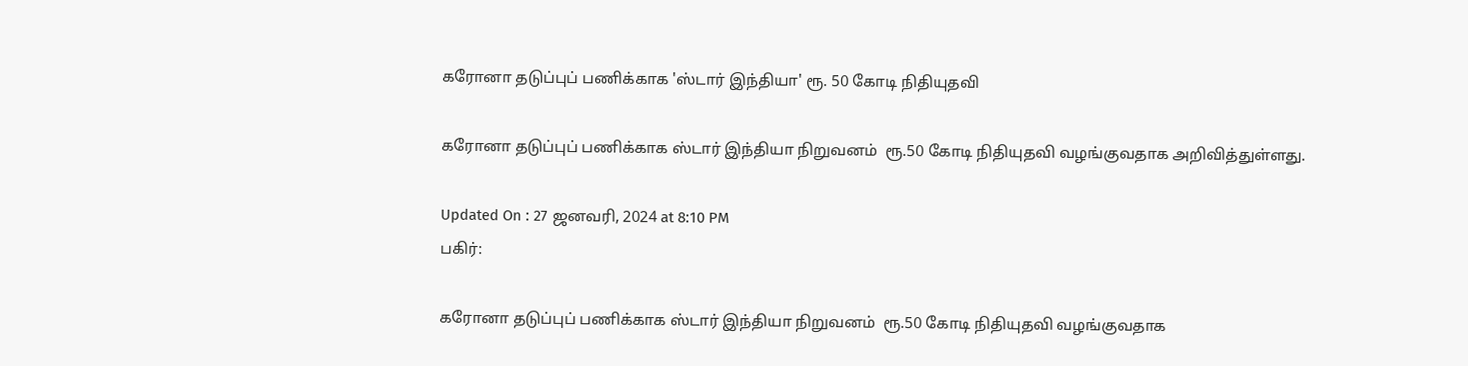கரோனா தடுப்புப் பணிக்காக 'ஸ்டார் இந்தியா' ரூ. 50 கோடி நிதியுதவி

கரோனா தடுப்புப் பணிக்காக ஸ்டார் இந்தியா நிறுவனம்  ரூ.50 கோடி நிதியுதவி வழங்குவதாக அறிவித்துள்ளது.

Updated On : 27 ஜனவரி, 2024 at 8:10 PM
பகிர்:

கரோனா தடுப்புப் பணிக்காக ஸ்டார் இந்தியா நிறுவனம்  ரூ.50 கோடி நிதியுதவி வழங்குவதாக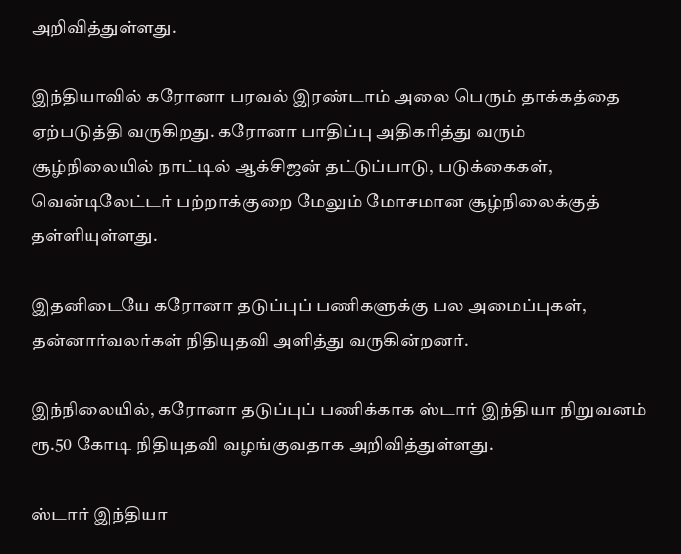அறிவித்துள்ளது.

இந்தியாவில் கரோனா பரவல் இரண்டாம் அலை பெரும் தாக்கத்தை ஏற்படுத்தி வருகிறது. கரோனா பாதிப்பு அதிகரித்து வரும் சூழ்நிலையில் நாட்டில் ஆக்சிஜன் தட்டுப்பாடு, படுக்கைகள், வென்டிலேட்டர் பற்றாக்குறை மேலும் மோசமான சூழ்நிலைக்குத் தள்ளியுள்ளது.

இதனிடையே கரோனா தடுப்புப் பணிகளுக்கு பல அமைப்புகள், தன்னார்வலர்கள் நிதியுதவி அளித்து வருகின்றனர்.

இந்நிலையில், கரோனா தடுப்புப் பணிக்காக ஸ்டார் இந்தியா நிறுவனம்  ரூ.50 கோடி நிதியுதவி வழங்குவதாக அறிவித்துள்ளது.

ஸ்டார் இந்தியா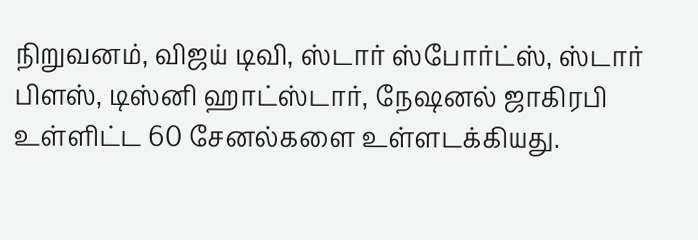நிறுவனம், விஜய் டிவி, ஸ்டார் ஸ்போர்ட்ஸ், ஸ்டார் பிளஸ், டிஸ்னி ஹாட்ஸ்டார், நேஷனல் ஜாகிரபி உள்ளிட்ட 60 சேனல்களை உள்ளடக்கியது.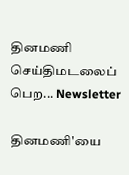தினமணி செய்திமடலைப் பெற... Newsletter

தினமணி'யை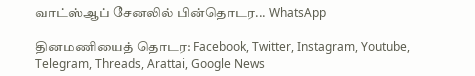வாட்ஸ்ஆப் சேனலில் பின்தொடர... WhatsApp

தினமணியைத் தொடர: Facebook, Twitter, Instagram, Youtube, Telegram, Threads, Arattai, Google News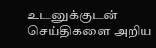உடனுக்குடன் செய்திகளை அறிய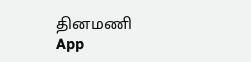தினமணி App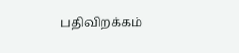பதிவிறக்கம்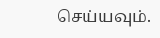செய்யவும்.